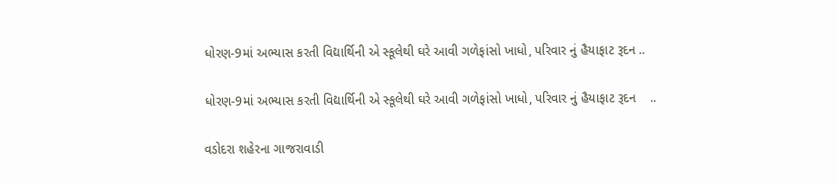ધોરણ-9માં અભ્યાસ કરતી વિદ્યાર્થિની એ સ્કૂલેથી ઘરે આવી ગળેફાંસો ખાધો, પરિવાર નું હૈયાફાટ રૂદન ..

ધોરણ-9માં અભ્યાસ કરતી વિદ્યાર્થિની એ સ્કૂલેથી ઘરે આવી ગળેફાંસો ખાધો, પરિવાર નું હૈયાફાટ રૂદન    ..

વડોદરા શહેરના ગાજરાવાડી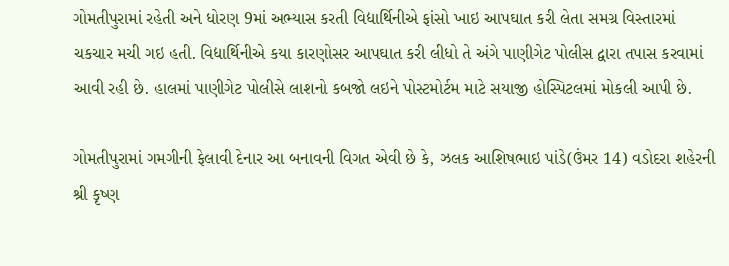ગોમતીપુરામાં રહેતી અને ધોરણ 9માં અભ્યાસ કરતી વિદ્યાર્થિનીએ ફાંસો ખાઇ આપઘાત કરી લેતા સમગ્ર વિસ્તારમાં ચકચાર મચી ગઇ હતી. વિદ્યાર્થિનીએ કયા કારણોસર આપઘાત કરી લીધો તે અંગે પાણીગેટ પોલીસ દ્વારા તપાસ કરવામાં આવી રહી છે. હાલમાં પાણીગેટ પોલીસે લાશનો કબજો લઇને પોસ્ટમોર્ટમ માટે સયાજી હોસ્પિટલમાં મોકલી આપી છે.

ગોમતીપુરામાં ગમગીની ફેલાવી દેનાર આ બનાવની વિગત એવી છે કે, ઝલક આશિષભાઇ પાંડે(ઉંમર 14) વડોદરા શહેરની શ્રી કૃષ્ણ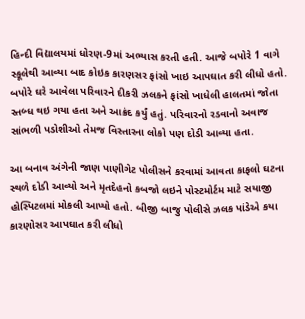હિન્દી વિદ્યાલયમાં ધોરણ-9માં અભ્યાસ કરતી હતી. આજે બપોરે 1 વાગે સ્કૂલેથી આવ્યા બાદ કોઇક કારણસર ફાંસો ખાઇ આપઘાત કરી લીધો હતો. બપોરે ઘરે આવેલા પરિવારને દીકરી ઝલકને ફાંસો ખાધેલી હાલતમાં જોતા સ્તબ્ધ થઇ ગયા હતા અને આક્રંદ કર્યું હતું. પરિવારનો રડવાનો અવાજ સાંભળી પડોશીઓ તેમજ વિસ્તારના લોકો પણ દોડી આવ્યા હતા.

આ બનાવ અંગેની જાણ પાણીગેટ પોલીસને કરવામાં આવતા કાફલો ઘટના સ્થળે દોડી આવ્યો અને મૃતદેહનો કબજો લઇને પોસ્ટમોર્ટમ માટે સયાજી હોસ્પિટલમાં મોકલી આપ્યો હતો. બીજી બાજુ પોલીસે ઝલક પાંડેએ કયા કારણોસર આપઘાત કરી લીધો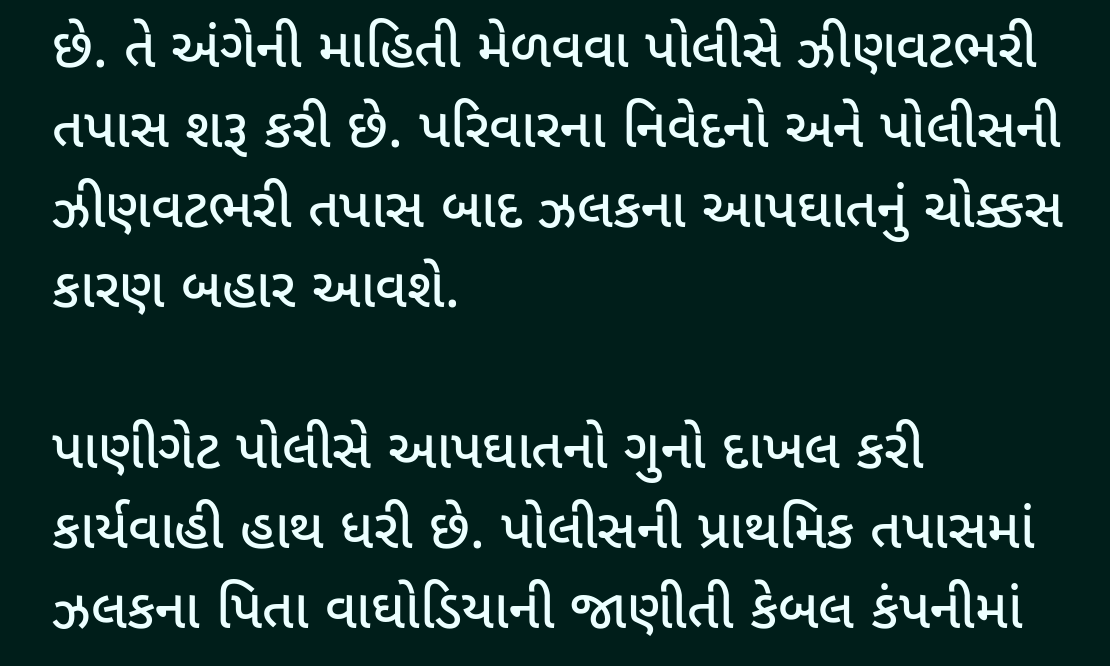છે. તે અંગેની માહિતી મેળવવા પોલીસે ઝીણવટભરી તપાસ શરૂ કરી છે. પરિવારના નિવેદનો અને પોલીસની ઝીણવટભરી તપાસ બાદ ઝલકના આપઘાતનું ચોક્કસ કારણ બહાર આવશે.

પાણીગેટ પોલીસે આપઘાતનો ગુનો દાખલ કરી કાર્યવાહી હાથ ધરી છે. પોલીસની પ્રાથમિક તપાસમાં ઝલકના પિતા વાઘોડિયાની જાણીતી કેબલ કંપનીમાં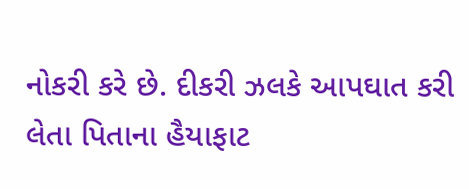નોકરી કરે છે. દીકરી ઝલકે આપઘાત કરી લેતા પિતાના હૈયાફાટ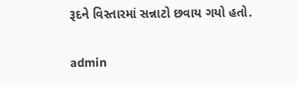રૂદને વિસ્તારમાં સન્નાટો છવાય ગયો હતો.

admin